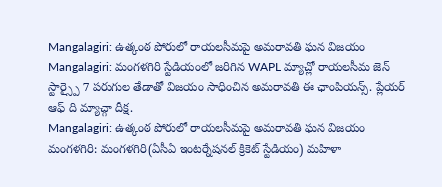Mangalagiri: ఉత్కంఠ పోరులో రాయలసీమపై అమరావతి ఘన విజయం
Mangalagiri: మంగళగిరి స్టేడియంలో జరిగిన WAPL మ్యాచ్లో రాయలసీమ జెన్ స్టార్స్పై 7 పరుగుల తేడాతో విజయం సాధించిన అమరావతి ఈ ఛాంపియన్స్. ప్లేయర్ ఆఫ్ ది మ్యాచ్గా దీక్ష.
Mangalagiri: ఉత్కంఠ పోరులో రాయలసీమపై అమరావతి ఘన విజయం
మంగళగిరి: మంగళగిరి(ఏసీఏ ఇంటర్నేషనల్ క్రికెట్ స్టేడియం) మహిళా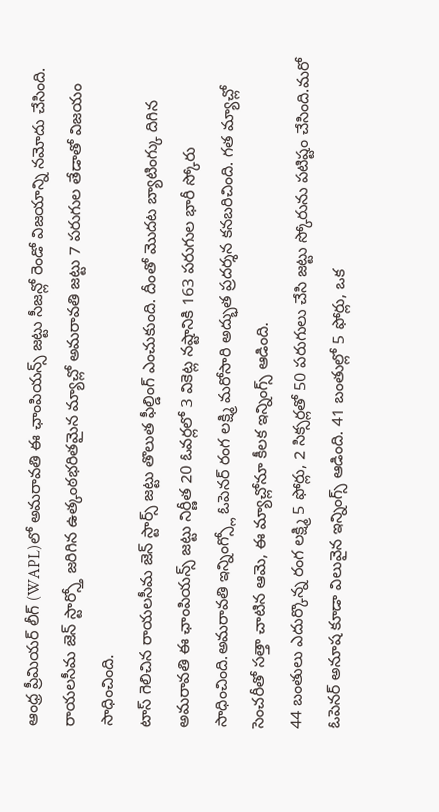ఆంధ్ర ప్రీమియర్ లీగ్ (WAPL)లో అమరావతి ఈ ఛాంపియన్స్ జట్టు సీజన్లో రెండో విజయాన్ని నమోదు చేసింది. రాయలసీమ జెన్ స్టార్స్తో జరిగిన ఉత్కంఠభరితమైన మ్యాచ్లో అమరావతి జట్టు 7 పరుగుల తేడాతో విజయం సాధించింది.
టాస్ గెలిచిన రాయలసీమ జెన్ స్టార్స్ జట్టు తొలుత ఫీల్డింగ్ ఎంచుకుంది. దీంతో మొదట బ్యాటింగ్కు దిగిన అమరావతి ఈ ఛాంపియన్స్ జట్టు నిర్ణీత 20 ఓవర్లలో 3 వికెట్ల నష్టానికి 163 పరుగుల భారీ స్కోరు సాధించింది.అమరావతి ఇన్నింగ్స్లో ఓపెనర్ రంగ లక్ష్మి మరోసారి అద్భుత ప్రదర్శన కనబరిచింది. గత మ్యాచ్లో సెంచరీతో సత్తా చాటిన ఆమె, ఈ మ్యాచ్లోనూ కీలక ఇన్నింగ్స్ ఆడింది.
44 బంతులు ఎదుర్కొన్న రంగ లక్ష్మి 5 ఫోర్లు, 2 సిక్సర్లతో 50 పరుగులు చేసి జట్టు స్కోరును పటిష్టం చేసింది.మరో ఓపెనర్ అనూష కూడా విలువైన ఇన్నింగ్స్ ఆడింది. 41 బంతుల్లో 5 ఫోర్లు, ఒక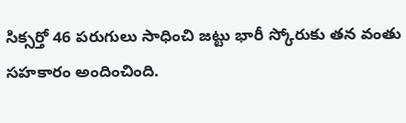సిక్సర్తో 46 పరుగులు సాధించి జట్టు భారీ స్కోరుకు తన వంతు సహకారం అందించింది.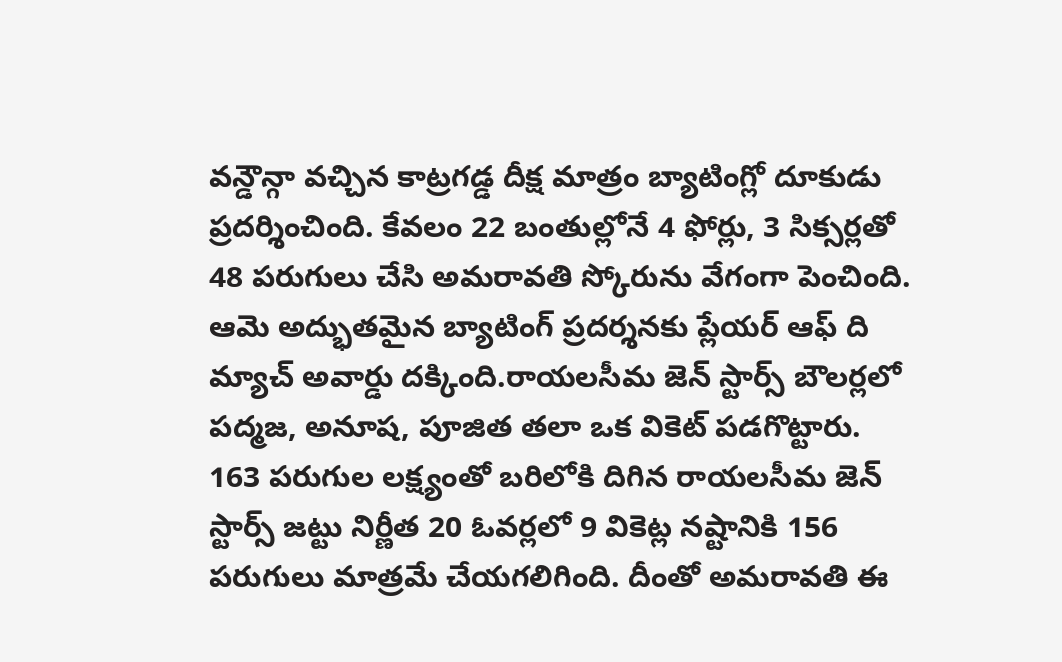వన్డౌన్గా వచ్చిన కాట్రగడ్డ దీక్ష మాత్రం బ్యాటింగ్లో దూకుడు ప్రదర్శించింది. కేవలం 22 బంతుల్లోనే 4 ఫోర్లు, 3 సిక్సర్లతో 48 పరుగులు చేసి అమరావతి స్కోరును వేగంగా పెంచింది. ఆమె అద్భుతమైన బ్యాటింగ్ ప్రదర్శనకు ప్లేయర్ ఆఫ్ ది మ్యాచ్ అవార్డు దక్కింది.రాయలసీమ జెన్ స్టార్స్ బౌలర్లలో పద్మజ, అనూష, పూజిత తలా ఒక వికెట్ పడగొట్టారు.
163 పరుగుల లక్ష్యంతో బరిలోకి దిగిన రాయలసీమ జెన్ స్టార్స్ జట్టు నిర్ణీత 20 ఓవర్లలో 9 వికెట్ల నష్టానికి 156 పరుగులు మాత్రమే చేయగలిగింది. దీంతో అమరావతి ఈ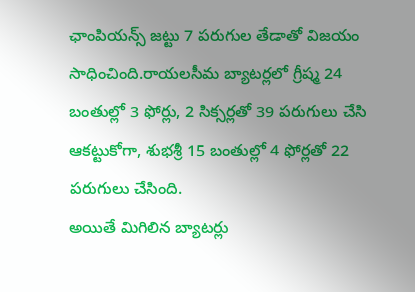ఛాంపియన్స్ జట్టు 7 పరుగుల తేడాతో విజయం సాధించింది.రాయలసీమ బ్యాటర్లలో గ్రీష్మ 24 బంతుల్లో 3 ఫోర్లు, 2 సిక్సర్లతో 39 పరుగులు చేసి ఆకట్టుకోగా, శుభశ్రీ 15 బంతుల్లో 4 ఫోర్లతో 22 పరుగులు చేసింది.
అయితే మిగిలిన బ్యాటర్లు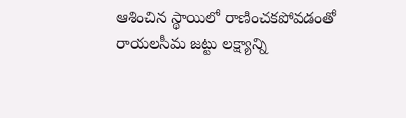ఆశించిన స్థాయిలో రాణించకపోవడంతో రాయలసీమ జట్టు లక్ష్యాన్ని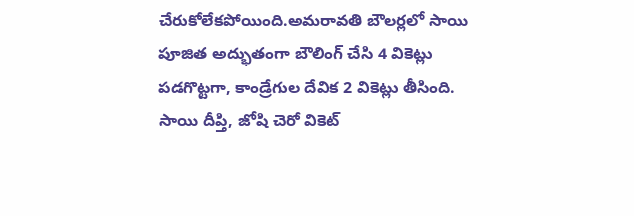చేరుకోలేకపోయింది.అమరావతి బౌలర్లలో సాయి పూజిత అద్భుతంగా బౌలింగ్ చేసి 4 వికెట్లు పడగొట్టగా, కాండ్రేగుల దేవిక 2 వికెట్లు తీసింది. సాయి దీప్తి, జోషి చెరో వికెట్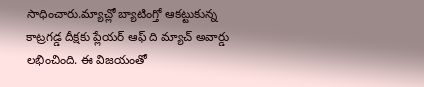సాధించారు.మ్యాచ్లో బ్యాటింగ్తో ఆకట్టుకున్న కాట్రగడ్డ దీక్షకు ప్లేయర్ ఆఫ్ ది మ్యాచ్ అవార్డు లభించింది. ఈ విజయంతో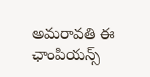అమరావతి ఈ ఛాంపియన్స్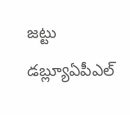జట్టు డబ్ల్యూఏపీఎల్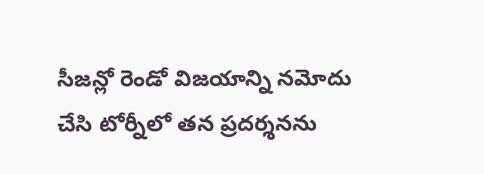సీజన్లో రెండో విజయాన్ని నమోదు చేసి టోర్నీలో తన ప్రదర్శనను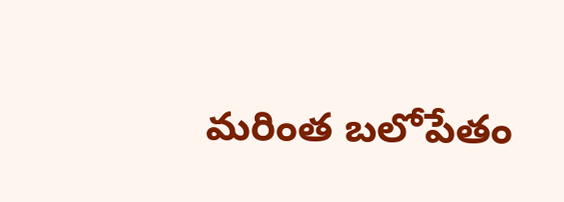మరింత బలోపేతం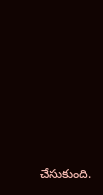చేసుకుంది.